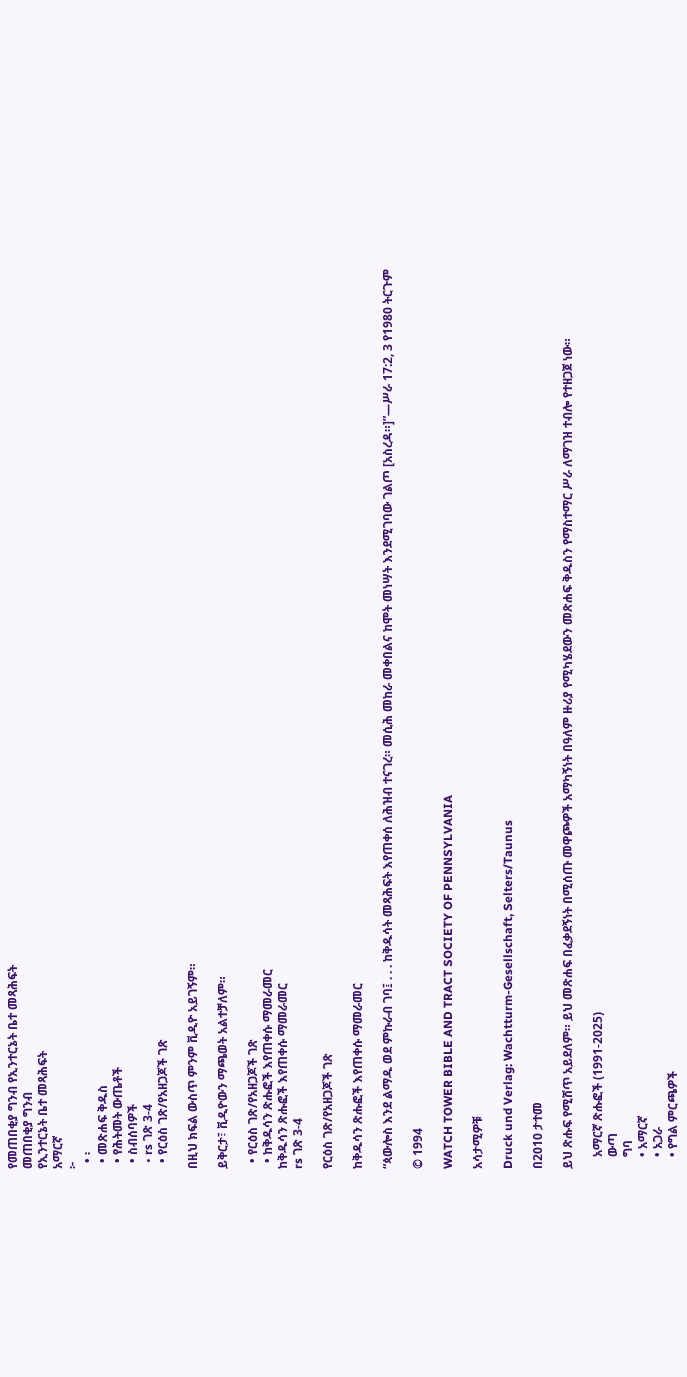የመጠበቂያ ግንብ የኢንተርኔት ቤተ መጻሕፍት
መጠበቂያ ግንብ
የኢንተርኔት ቤተ መጻሕፍት
አማርኛ
፦
  • ፡
  • መጽሐፍ ቅዱስ
  • የሕትመት ውጤቶች
  • ስብሰባዎች
  • rs ገጽ 3-4
  • የርዕስ ገጽ/የአዘጋጆች ገጽ

በዚህ ክፍል ውስጥ ምንም ቪዲዮ አይገኝም።

ይቅርታ፣ ቪዲዮውን ማጫወት አልተቻለም።

  • የርዕስ ገጽ/የአዘጋጆች ገጽ
  • ከቅዱሳን ጽሑፎች እየጠቀሱ ማመራመር
ከቅዱሳን ጽሑፎች እየጠቀሱ ማመራመር
rs ገጽ 3-4

የርዕስ ገጽ/የአዘጋጆች ገጽ

ከቅዱሳን ጽሑፎች እየጠቀሱ ማመራመር

“ጳውሎስ እንደ ልማዱ ወደ ምኩራብ ገባ፤ . . . ከቅዱሳት መጻሕፍት እየጠቀሰ ለሕዝብ ተናገረ። መሲሕ መከራ መቀበልና ከሞት መነሣት እንደሚገባው ገልጦ [አስረዳ።]”—ሥራ 17:2, 3 የ1980 ትርጉም

© 1994

WATCH TOWER BIBLE AND TRACT SOCIETY OF PENNSYLVANIA

አሳታሚዎቹ

Druck und Verlag: Wachtturm-Gesellschaft, Selters/Taunus

በ2010 ታተመ

ይህ ጽሑፍ የሚሸጥ አይደለም። ይህ መጽሐፍ በፈቃደኝነት በሚሰጡ መዋጮዎች አማካኝነት በዓለም ዙሪያ የሚካሄደውን መጽሐፍ ቅዱስን የማስተማር ሥራ ለማገዝ ተብሎ የተዘጋጀ ነው።

    አማርኛ ጽሑፎች (1991-2025)
    ውጣ
    ግባ
    • አማርኛ
    • አጋራ
    • የግል ምርጫዎች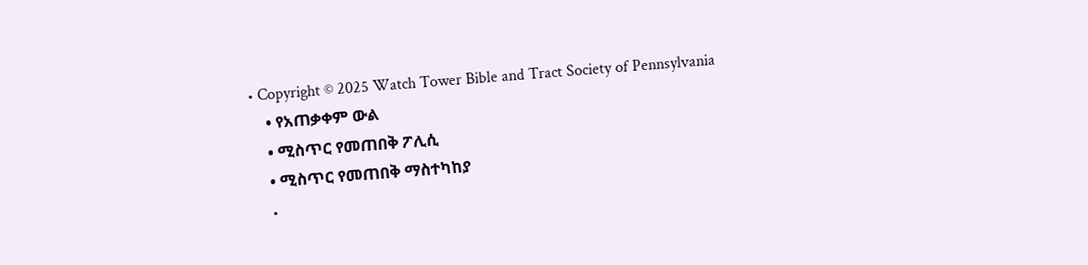• Copyright © 2025 Watch Tower Bible and Tract Society of Pennsylvania
    • የአጠቃቀም ውል
    • ሚስጥር የመጠበቅ ፖሊሲ
    • ሚስጥር የመጠበቅ ማስተካከያ
    •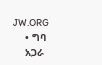JW.ORG
    • ግባ
    አጋራ